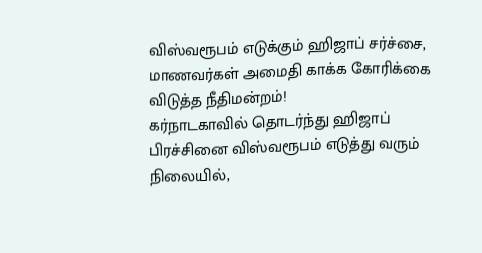விஸ்வரூபம் எடுக்கும் ஹிஜாப் சர்ச்சை, மாணவர்கள் அமைதி காக்க கோரிக்கை விடுத்த நீதிமன்றம்!
கர்நாடகாவில் தொடர்ந்து ஹிஜாப் பிரச்சினை விஸ்வரூபம் எடுத்து வரும் நிலையில்,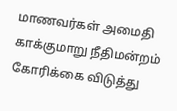மாணவர்கள் அமைதி காக்குமாறு நீதிமன்றம் கோரிக்கை விடுத்து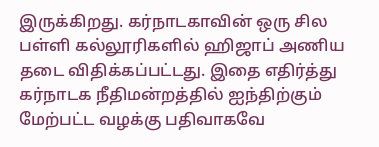இருக்கிறது. கர்நாடகாவின் ஒரு சில பள்ளி கல்லூரிகளில் ஹிஜாப் அணிய தடை விதிக்கப்பட்டது. இதை எதிர்த்து கர்நாடக நீதிமன்றத்தில் ஐந்திற்கும் மேற்பட்ட வழக்கு பதிவாகவே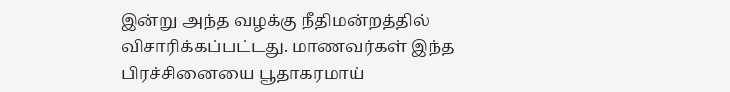இன்று அந்த வழக்கு நீதிமன்றத்தில் விசாரிக்கப்பட்டது. மாணவர்கள் இந்த பிரச்சினையை பூதாகரமாய்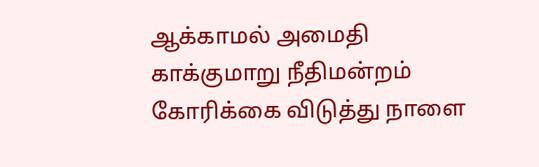ஆக்காமல் அமைதி காக்குமாறு நீதிமன்றம் கோரிக்கை விடுத்து நாளை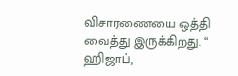விசாரணையை ஒத்தி வைத்து இருக்கிறது. “ ஹிஜாப்,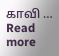காவி … Read more